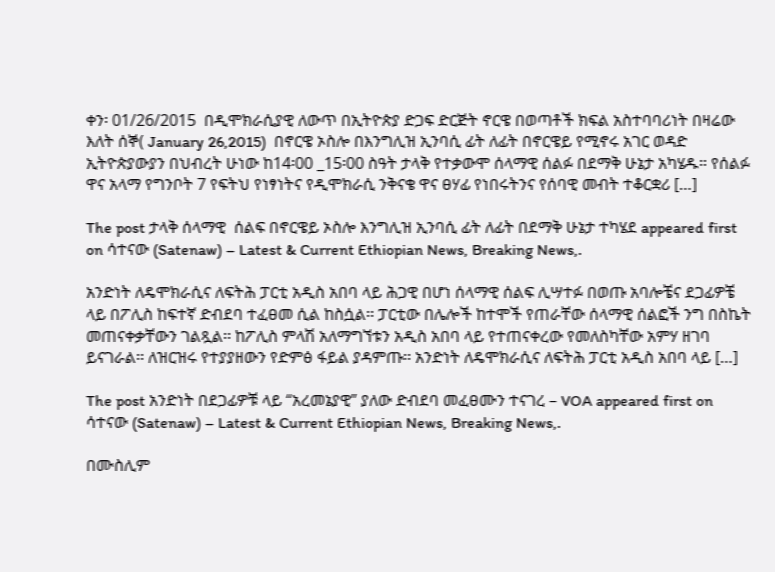ቀን፡ 01/26/2015  በዲሞክራሲያዊ ለውጥ በኢትዮጵያ ድጋፍ ድርጅት ኖርዌ በወጣቶች ክፍል አስተባባሪነት በዛሬው እለት ሰኞ( January 26,2015)  በኖርዌ ኦስሎ በእንግሊዝ ኢንባሲ ፊት ለፊት በኖርዌይ የሚኖሩ አገር ወዳድ ኢትዮጵያውያን በህብረት ሁነው ከ14፡00 _15፡00 ስዓት ታላቅ የተቃውሞ ሰላማዊ ሰልፉ በደማቅ ሁኔታ አካሄዱ። የሰልፉ ዋና አላማ የግንቦት 7 የፍትህ የነፃነትና የዲሞክራሲ ንቅናቄ ዋና ፀሃፊ የነበሩትንና የሰባዊ መብት ተቆርቋሪ […]

The post ታላቅ ሰላማዊ  ሰልፍ በኖርዌይ ኦስሎ እንግሊዝ ኢንባሲ ፊት ለፊት በደማቅ ሁኔታ ተካሄደ appeared first on ሳተናው (Satenaw) – Latest & Current Ethiopian News, Breaking News,.

አንድነት ለዴሞክራሲና ለፍትሕ ፓርቲ አዲስ አበባ ላይ ሕጋዊ በሆነ ሰላማዊ ሰልፍ ሊሣተፉ በወጡ አባሎቼና ደጋፊዎቼ ላይ በፖሊስ ከፍተኛ ድብደባ ተፈፀመ ሲል ከስሷል፡፡ ፓርቲው በሌሎች ከተሞች የጠራቸው ሰላማዊ ሰልፎች ንግ በስኬት መጠናቀቃቸውን ገልጿል፡፡ ከፖሊስ ምላሽ አለማግኘቱን አዲስ አበባ ላይ የተጠናቀረው የመለስካቸው አምሃ ዘገባ ይናገራል፡፡ ለዝርዝሩ የተያያዘውን የድምፅ ፋይል ያዳምጡ፡፡ አንድነት ለዴሞክራሲና ለፍትሕ ፓርቲ አዲስ አበባ ላይ […]

The post አንድነት በደጋፊዎቹ ላይ “አረመኔያዊ” ያለው ድብደባ መፈፀሙን ተናገረ – VOA appeared first on ሳተናው (Satenaw) – Latest & Current Ethiopian News, Breaking News,.

በሙስሊም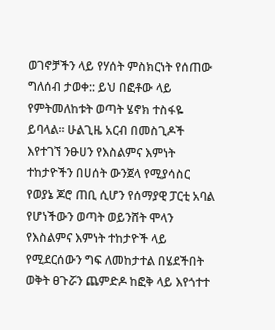ወገኖቻችን ላይ የሃሰት ምስክርነት የሰጠው ግለሰብ ታወቀ:: ይህ በፎቶው ላይ የምትመለከቱት ወጣት ሄኖክ ተስፋዬ ይባላል፡፡ ሁልጊዜ አርብ በመስጊዶች እየተገኘ ንፁሀን የእስልምና እምነት ተከታዮችን በሀሰት ውንጀላ የሚያሳስር የወያኔ ጆሮ ጠቢ ሲሆን የሰማያዊ ፓርቲ አባል የሆነችውን ወጣት ወይንሸት ሞላን የእስልምና እምነት ተከታዮች ላይ የሚደርሰውን ግፍ ለመከታተል በሄደችበት ወቅት ፀጉሯን ጨምድዶ ከፎቅ ላይ እየጎተተ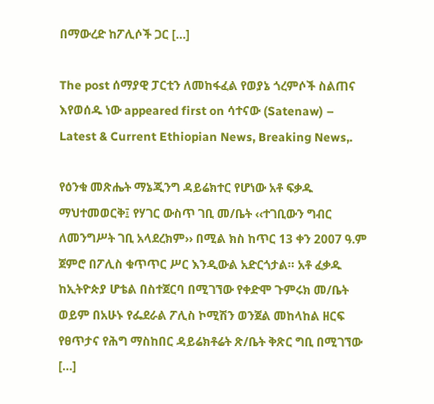በማውረድ ከፖሊሶች ጋር […]

The post ሰማያዊ ፓርቲን ለመከፋፈል የወያኔ ጎረምሶች ስልጠና እየወሰዱ ነው appeared first on ሳተናው (Satenaw) – Latest & Current Ethiopian News, Breaking News,.

የዕንቁ መጽሔት ማኔጂንግ ዳይሬክተር የሆነው አቶ ፍቃዱ ማህተመወርቅ፤ የሃገር ውስጥ ገቢ መ/ቤት ‹‹ተገቢውን ግብር ለመንግሥት ገቢ አላደረክም›› በሚል ክስ ከጥር 13 ቀን 2007 ዓ.ም ጀምሮ በፖሊስ ቁጥጥር ሥር እንዲውል አድርጎታል። አቶ ፈቃዱ ከኢትዮጵያ ሆቴል በስተጀርባ በሚገኘው የቀድሞ ጉምሩክ መ/ቤት ወይም በአሁኑ የፌደራል ፖሊስ ኮሚሽን ወንጀል መከላከል ዘርፍ የፀጥታና የሕግ ማስከበር ዳይሬክቶሬት ጽ/ቤት ቅጽር ግቢ በሚገኘው […]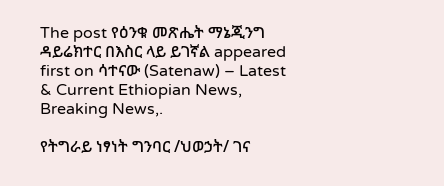The post የዕንቁ መጽሔት ማኔጂንግ ዳይሬክተር በእስር ላይ ይገኛል appeared first on ሳተናው (Satenaw) – Latest & Current Ethiopian News, Breaking News,.

የትግራይ ነፃነት ግንባር /ህወኃት/ ገና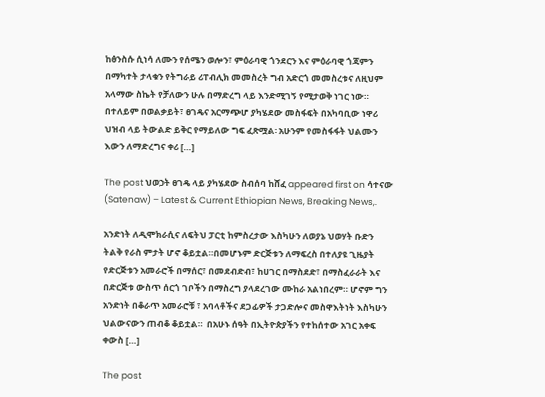ከፅንስሱ ሲነሳ ለሙን የሰሜን ወሎን፣ ምዕራባዊ ጎንደርን እና ምዕራባዊ ጎጃምን በማካተት ታላቁን የትግራይ ሪፐብሊክ መመስረት ግብ አድርጎ መመስረቱና ለዚህም አላማው ስኬት የቻለውን ሁሉ በማድረግ ላይ እንድሚገኝ የሚታወቅ ነገር ነው። በተለይም በወልቃይት፣ ፀገዴና አርማጭሆ ያካሄደው መስፋፍት በአካባቢው ነዋሪ ህዝብ ላይ ትውልድ ይቅር የማይለው ግፍ ፈጽሟል፡ አሁንም የመስፋፋት ህልሙን እውን ለማድረግና ቀሪ […]

The post ህወኃት ፀገዴ ላይ ያካሄደው ስብሰባ ከሸፈ appeared first on ሳተናው (Satenaw) – Latest & Current Ethiopian News, Breaking News,.

አንድነት ለዲሞክራሲና ለፍትህ ፓርቲ ከምስረታው እስካሁን ለወያኔ ህወሃት ቡድን ትልቅ የራስ ምታት ሆኖ ቆይቷል።በመሆኑም ድርጅቱን ለማፍረስ በተለያዩ ጊዜያት የድርጅቱን አመራሮች በማሰር፣ በመደብድብ፣ ከሀገር በማስደድ፣ በማስፈራራት እና በድርጅቱ ውስጥ ሰርጎ ገቦችን በማስረግ ያላደረገው ሙከራ አልነበረም። ሆኖም ግን አንድነት በቆራጥ አመራሮቹ ፣ አባላቶችና ደጋፊዎች ታጋድሎና መስዋእትነት እስካሁን ህልውናውን ጠብቆ ቆይቷል።  በአሁኑ ሰዓት በኢትዮጵያችን የተከሰተው አገር አቀፍ ቀውስ […]

The post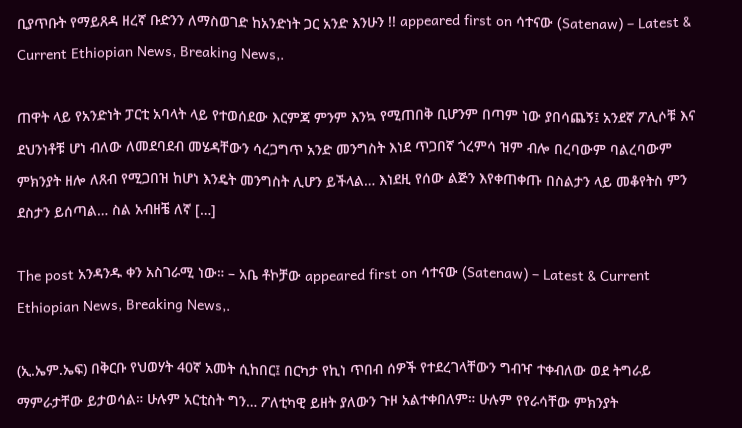ቢያጥቡት የማይጸዳ ዘረኛ ቡድንን ለማስወገድ ከአንድነት ጋር አንድ እንሁን !! appeared first on ሳተናው (Satenaw) – Latest & Current Ethiopian News, Breaking News,.

ጠዋት ላይ የአንድነት ፓርቲ አባላት ላይ የተወሰደው እርምጃ ምንም እንኳ የሚጠበቅ ቢሆንም በጣም ነው ያበሳጨኝ፤ አንደኛ ፖሊሶቹ እና ደህንነቶቹ ሆነ ብለው ለመደባደብ መሄዳቸውን ሳረጋግጥ አንድ መንግስት እነደ ጥጋበኛ ጎረምሳ ዝም ብሎ በረባውም ባልረባውም ምክንያት ዘሎ ለጸብ የሚጋበዝ ከሆነ እንዴት መንግስት ሊሆን ይችላል… እነደዚ የሰው ልጅን እየቀጠቀጡ በስልታን ላይ መቆየትስ ምን ደስታን ይሰጣል… ስል አብዘቼ ለኛ […]

The post አንዳንዱ ቀን አስገራሚ ነው። – አቤ ቶኮቻው appeared first on ሳተናው (Satenaw) – Latest & Current Ethiopian News, Breaking News,.

(ኢ.ኤም.ኤፍ) በቅርቡ የህወሃት 40ኛ አመት ሲከበር፤ በርካታ የኪነ ጥበብ ሰዎች የተደረገላቸውን ግብዣ ተቀብለው ወደ ትግራይ ማምራታቸው ይታወሳል። ሁሉም አርቲስት ግን… ፖለቲካዊ ይዘት ያለውን ጉዞ አልተቀበለም። ሁሉም የየራሳቸው ምክንያት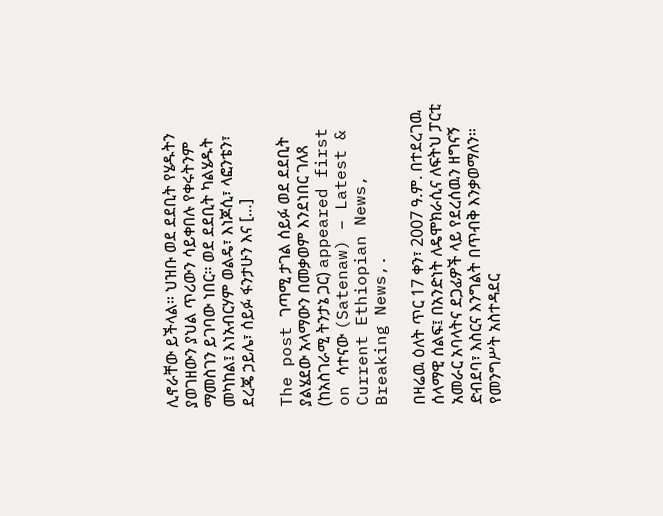ሊኖራቸው ይችላል። ህዝቡ ወደ ደደቢት የሄዱትን ያወገዘውን ያህል ጥሪውን ሳይቀበሉ የቀሩትንም ማመስገን ይገባው ነበር። ወደ ደደቢት ካልሄዱት መካከል፤ እነአብርሃም ወልዴ፣ እነጆሲ፣ ላፎንቴን፣ ደረጄ ኃይሌ፣ ሰይፉ ፋንታሁን እና […]

The post ገጣሚ ታገል ሰይፉ ወደ ደደቢት ያልሄደው አላማውን በመቃወም እንደነበር ገለጸ (ከአስገራሚ ትንታኔ ጋር) appeared first on ሳተናው (Satenaw) – Latest & Current Ethiopian News, Breaking News,.

በዛሬዉ ዕለት ጥር 17 ቀን፣ 2007 ዓ.ም. በተደረገዉ ሰላማዊ ሰልፍ፤ በአንድነት ለዴሞክራሲና ለፍትህ ፓርቲ አመራር አባላትና ደጋፊዎች ላይ የደረሰዉን ዘግናኝ ድብደባ፣ እስርና እንግልት በጥብቅ እንቃወማለን። የመንግሥት አስተዳደር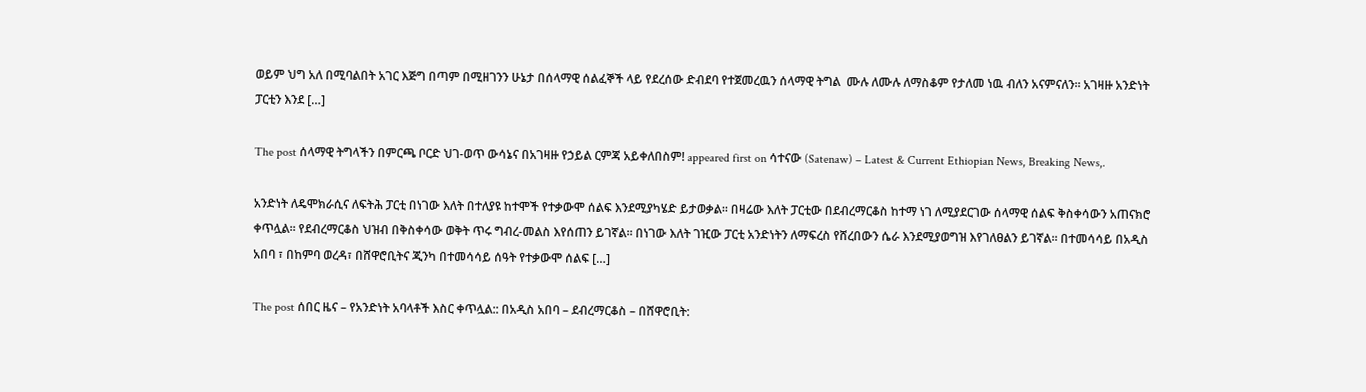ወይም ህግ አለ በሚባልበት አገር እጅግ በጣም በሚዘገንን ሁኔታ በሰላማዊ ሰልፈኞች ላይ የደረሰው ድብደባ የተጀመረዉን ሰላማዊ ትግል  ሙሉ ለሙሉ ለማስቆም የታለመ ነዉ ብለን አናምናለን። አገዛዙ አንድነት ፓርቲን እንደ […]

The post ሰላማዊ ትግላችን በምርጫ ቦርድ ህገ-ወጥ ውሳኔና በአገዛዙ የኃይል ርምጃ አይቀለበስም! appeared first on ሳተናው (Satenaw) – Latest & Current Ethiopian News, Breaking News,.

አንድነት ለዴሞክራሲና ለፍትሕ ፓርቲ በነገው እለት በተለያዩ ከተሞች የተቃውሞ ሰልፍ እንደሚያካሄድ ይታወቃል፡፡ በዛሬው እለት ፓርቲው በደብረማርቆስ ከተማ ነገ ለሚያደርገው ሰላማዊ ሰልፍ ቅስቀሳውን አጠናክሮ ቀጥሏል፡፡ የደብረማርቆስ ህዝብ በቅስቀሳው ወቅት ጥሩ ግብረ-መልስ እየሰጠን ይገኛል፡፡ በነገው እለት ገዢው ፓርቲ አንድነትን ለማፍረስ የሸረበውን ሴራ እንደሚያወግዝ እየገለፀልን ይገኛል፡፡ በተመሳሳይ በአዲስ አበባ ፣ በከምባ ወረዳ፣ በሸዋሮቢትና ጂንካ በተመሳሳይ ሰዓት የተቃውሞ ሰልፍ […]

The post ሰበር ዜና – የአንድነት አባላቶች እስር ቀጥሏል:: በአዲስ አበባ – ደብረማርቆስ – በሸዋሮቢት: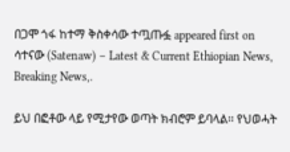በጋሞ ጎፋ ከተማ ቅስቀሳው ተጧጡፏ appeared first on ሳተናው (Satenaw) – Latest & Current Ethiopian News, Breaking News,.

ይህ በፎቶው ላይ የሚታየው ወጣት ክብሮም ይባላል፡፡ የህወሓት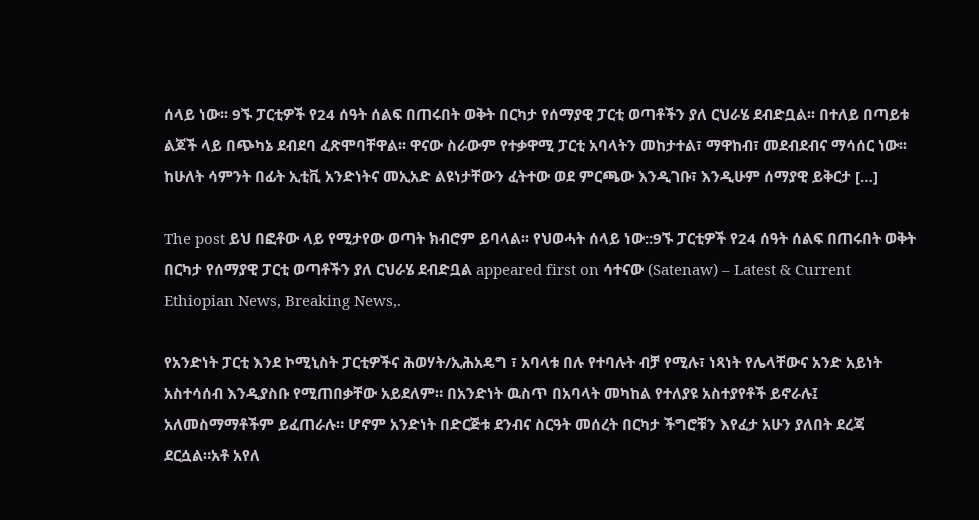ሰላይ ነው፡፡ 9ኙ ፓርቲዎች የ24 ሰዓት ሰልፍ በጠሩበት ወቅት በርካታ የሰማያዊ ፓርቲ ወጣቶችን ያለ ርህራሄ ደብድቧል፡፡ በተለይ በጣይቱ ልጆች ላይ በጭካኔ ደብደባ ፈጽሞባቸዋል፡፡ ዋናው ስራውም የተቃዋሚ ፓርቲ አባላትን መከታተል፣ ማዋከብ፣ መደብደብና ማሳሰር ነው፡፡ ከሁለት ሳምንት በፊት ኢቲቪ አንድነትና መኢአድ ልዩነታቸውን ፈትተው ወደ ምርጫው እንዲገቡ፣ እንዲሁም ሰማያዊ ይቅርታ […]

The post ይህ በፎቶው ላይ የሚታየው ወጣት ክብሮም ይባላል፡፡ የህወሓት ሰላይ ነው::9ኙ ፓርቲዎች የ24 ሰዓት ሰልፍ በጠሩበት ወቅት በርካታ የሰማያዊ ፓርቲ ወጣቶችን ያለ ርህራሄ ደብድቧል appeared first on ሳተናው (Satenaw) – Latest & Current Ethiopian News, Breaking News,.

የአንድነት ፓርቲ እንደ ኮሚኒስት ፓርቲዎችና ሕወሃት/ኢሕአዴግ ፣ አባላቱ በሉ የተባሉት ብቻ የሚሉ፣ ነጻነት የሌላቸውና አንድ አይነት አስተሳሰብ እንዲያስቡ የሚጠበቃቸው አይደለም። በአንድነት ዉስጥ በአባላት መካከል የተለያዩ አስተያየቶች ይኖራሉ፤ አለመስማማቶችም ይፈጠራሉ። ሆኖም አንድነት በድርጅቱ ደንብና ስርዓት መሰረት በርካታ ችግሮቹን እየፈታ አሁን ያለበት ደረጃ ደርሷል።አቶ አየለ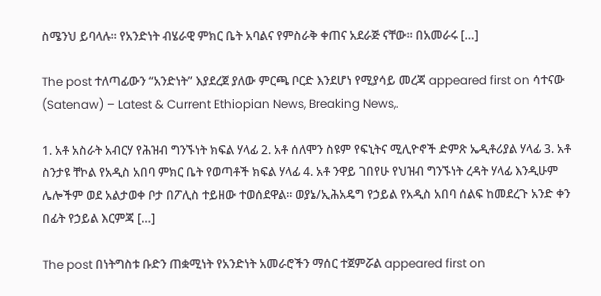ስሜንህ ይባላሉ። የአንድነት ብሄራዊ ምክር ቤት አባልና የምስራቅ ቀጠና አደራጅ ናቸው። በአመራሩ […]

The post ተለጣፊውን “አንድነት” እያደረጀ ያለው ምርጫ ቦርድ እንደሆነ የሚያሳይ መረጃ appeared first on ሳተናው (Satenaw) – Latest & Current Ethiopian News, Breaking News,.

1. አቶ አስራት አብርሃ የሕዝብ ግንኙነት ክፍል ሃላፊ 2. አቶ ሰለሞን ስዩም የፍኒትና ሚሊዮኖች ድምጽ ኤዲቶሪያል ሃላፊ 3. አቶ ስንታዩ ቸኮል የአዲስ አበባ ምክር ቤት የወጣቶች ክፍል ሃላፊ 4. አቶ ንዋይ ገበየሁ የህዝብ ግንኙነት ረዳት ሃላፊ እንዲሁም ሌሎችም ወደ አልታወቀ ቦታ በፖሊስ ተይዘው ተወሰደዋል። ወያኔ/ኢሕአዴግ የኃይል የአዲስ አበባ ሰልፍ ከመደረጉ አንድ ቀን በፊት የኃይል እርምጃ […]

The post በነትግስቱ ቡድን ጠቋሚነት የአንድነት አመራሮችን ማሰር ተጀምሯል appeared first on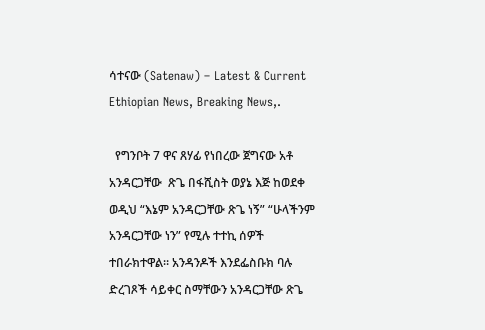ሳተናው (Satenaw) – Latest & Current Ethiopian News, Breaking News,.

  የግንቦት 7 ዋና ጸሃፊ የነበረው ጀግናው አቶ አንዳርጋቸው  ጽጌ በፋሺስት ወያኔ እጅ ከወደቀ  ወዲህ “እኔም አንዳርጋቸው ጽጌ ነኝ” “ሁላችንም አንዳርጋቸው ነን” የሚሉ ተተኪ ሰዎች ተበራክተዋል። አንዳንዶች እንደፌስቡክ ባሉ ድረገጾች ሳይቀር ስማቸውን አንዳርጋቸው ጽጌ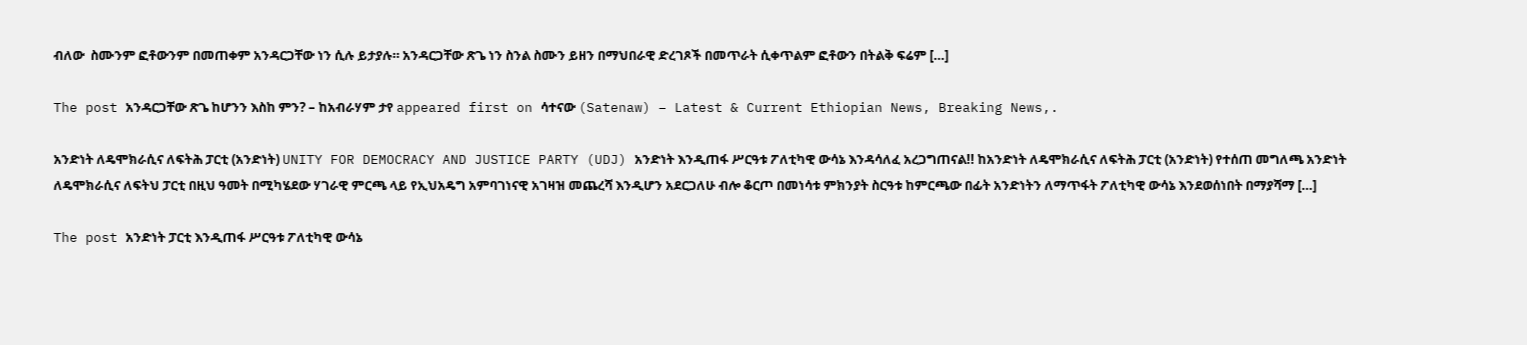ብለው  ስሙንም ፎቶውንም በመጠቀም አንዳርጋቸው ነን ሲሉ ይታያሉ። አንዳርጋቸው ጽጌ ነን ስንል ስሙን ይዘን በማህበራዊ ድረገጾች በመጥራት ሲቀጥልም ፎቶውን በትልቅ ፍሬም […]

The post አንዳርጋቸው ጽጌ ከሆንን እስከ ምን? – ከአብራሃም ታየ appeared first on ሳተናው (Satenaw) – Latest & Current Ethiopian News, Breaking News,.

አንድነት ለዴሞክራሲና ለፍትሕ ፓርቲ (አንድነት) UNITY FOR DEMOCRACY AND JUSTICE PARTY (UDJ) አንድነት እንዲጠፋ ሥርዓቱ ፖለቲካዊ ውሳኔ እንዳሳለፈ አረጋግጠናል!! ከአንድነት ለዴሞክራሲና ለፍትሕ ፓርቲ (አንድነት) የተሰጠ መግለጫ አንድነት ለዴሞክራሲና ለፍትህ ፓርቲ በዚህ ዓመት በሚካሄደው ሃገራዊ ምርጫ ላይ የኢህአዴግ አምባገነናዊ አገዛዝ መጨረሻ እንዲሆን አደርጋለሁ ብሎ ቆርጦ በመነሳቱ ምክንያት ስርዓቱ ከምርጫው በፊት አንድነትን ለማጥፋት ፖለቲካዊ ውሳኔ እንደወሰነበት በማያሻማ […]

The post አንድነት ፓርቲ እንዲጠፋ ሥርዓቱ ፖለቲካዊ ውሳኔ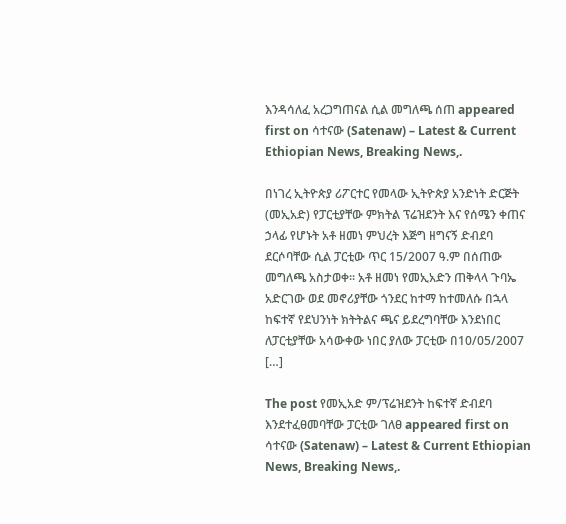እንዳሳለፈ አረጋግጠናል ሲል መግለጫ ሰጠ appeared first on ሳተናው (Satenaw) – Latest & Current Ethiopian News, Breaking News,.

በነገረ ኢትዮጵያ ሪፖርተር የመላው ኢትዮጵያ አንድነት ድርጅት (መኢአድ) የፓርቲያቸው ምክትል ፕሬዝደንት እና የሰሜን ቀጠና ኃላፊ የሆኑት አቶ ዘመነ ምህረት እጅግ ዘግናኝ ድብደባ ደርሶባቸው ሲል ፓርቲው ጥር 15/2007 ዓ.ም በሰጠው መግለጫ አስታወቀ፡፡ አቶ ዘመነ የመኢአድን ጠቅላላ ጉባኤ አድርገው ወደ መኖሪያቸው ጎንደር ከተማ ከተመለሱ በኋላ ከፍተኛ የደህንነት ክትትልና ጫና ይደረግባቸው እንደነበር ለፓርቲያቸው አሳውቀው ነበር ያለው ፓርቲው በ10/05/2007 […]

The post የመኢአድ ም/ፕሬዝደንት ከፍተኛ ድብደባ እንደተፈፀመባቸው ፓርቲው ገለፀ appeared first on ሳተናው (Satenaw) – Latest & Current Ethiopian News, Breaking News,.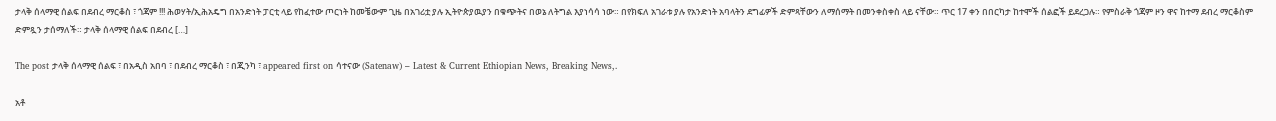ታላቅ ሰላማዊ ሰልፍ በደብረ ማርቆስ ፣ ጎጃም !!! ሕወሃት/ኢሕአዴግ በአንድነት ፓርቲ ላይ የከፈተው ጦርነት ከመቼውም ጊዜ በአገሪቷ ያሉ ኢትዮጵያዉያን በቁጭትና በወኔ ለትግል እያነሳሳ ነው። በየክፍለ አገራቱ ያሉ የአንድነት አባላትን ደግፊዎች ድምጻቸውን ለማሰማት በመንቀስቀስ ላይ ናቸው። ጥር 17 ቀን በበርካታ ከተሞች ሰልፎች ይደረጋሉ። የምስራቅ ጎጃም ዞን ዋና ከተማ ደብረ ማርቆስም ድምጿን ታሰማለች። ታላቅ ሰላማዊ ሰልፍ በደብረ […]

The post ታላቅ ሰላማዊ ሰልፍ ፣ በአዲስ አበባ ፣ በደብረ ማርቆስ ፣ በጂንካ ፣ appeared first on ሳተናው (Satenaw) – Latest & Current Ethiopian News, Breaking News,.

አቶ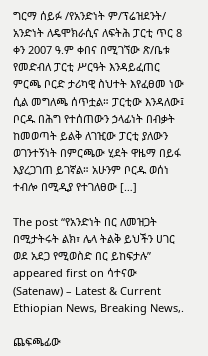ግርማ ሰይፉ /የአንድነት ም/ፕሬዝደንት/ አንድነት ለዴሞክራሲና ለፍትሕ ፓርቲ ጥር 8 ቀን 2007 ዓ.ም ቀበና በሚገኘው ጽ/ቤቱ የመድብለ ፓርቲ ሥርዓት እንዳይፈጠር ምርጫ ቦርድ ታሪካዊ ስህተት እየፈፀመ ነው ሲል መግለጫ ሰጥቷል። ፓርቲው እንዳለው፤ ቦርዱ በሕግ የተሰጠውን ኃላፊነት በብቃት ከመወጣት ይልቅ ለገዢው ፓርቲ ያለውን ወገንተኝነት በምርጫው ሂደት ዋዜማ በይፋ እያረጋገጠ ይገኛል። አሁንም ቦርዱ ወሰነ ተብሎ በሚዲያ የተገለፀው […]

The post “የአንድነት በር ለመዝጋት በሚታትሩት ልክ፣ ሌላ ትልቅ ይህችን ሀገር ወደ አደጋ የሚወስድ በር ይከፍታሉ” appeared first on ሳተናው (Satenaw) – Latest & Current Ethiopian News, Breaking News,.

ጨፍጫፊው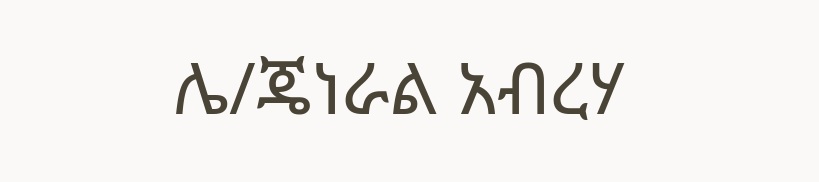ሌ/ጄነራል አብረሃ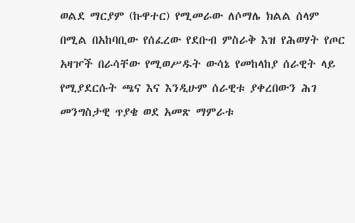ወልደ ማርያም (ኩዋተር) የሚመራው ለሶማሌ ክልል ሰላም በሚል በአከባቢው የሰፈረው የደቡብ ምስራቅ እዝ የሕወሃት የጦር አዛዦች በራሳቸው የሚወሥዱት ውሳኔ የመከላከያ ሰራዊት ላይ የሚያደርሱት ጫና እና እንዲሁም ሰራዊቱ ያቀረበውን ሕገ መንግስታዊ ጥያቄ ወደ አመጽ ማምራቱ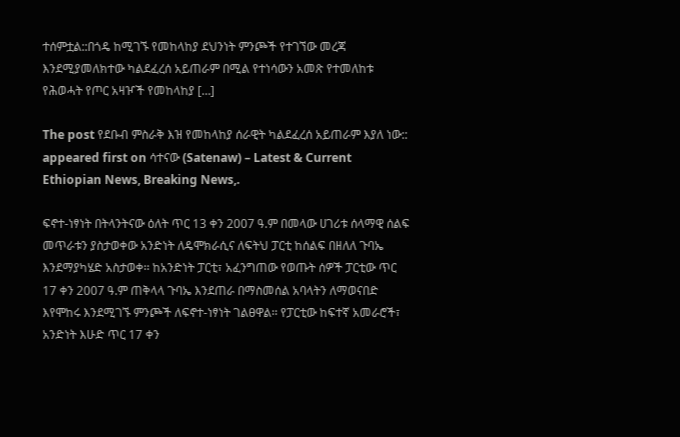ተሰምቷል::በጎዴ ከሚገኙ የመከላከያ ደህንነት ምንጮች የተገኘው መረጃ እንደሚያመለክተው ካልደፈረሰ አይጠራም በሚል የተነሳውን አመጽ የተመለከቱ የሕወሓት የጦር አዛዦች የመከላከያ […]

The post የደቡብ ምስራቅ እዝ የመከላከያ ሰራዊት ካልደፈረሰ አይጠራም እያለ ነው:: appeared first on ሳተናው (Satenaw) – Latest & Current Ethiopian News, Breaking News,.

ፍኖተ-ነፃነት በትላንትናው ዕለት ጥር 13 ቀን 2007 ዓ.ም በመላው ሀገሪቱ ሰላማዊ ሰልፍ መጥራቱን ያስታወቀው አንድነት ለዴሞክራሲና ለፍትህ ፓርቲ ከሰልፍ በዘለለ ጉባኤ እንደማያካሄድ አስታወቀ፡፡ ከአንድነት ፓርቲ፣ አፈንግጠው የወጡት ሰዎች ፓርቲው ጥር 17 ቀን 2007 ዓ.ም ጠቅላላ ጉባኤ እንደጠራ በማስመሰል አባላትን ለማወናበድ እየሞከሩ እንደሚገኙ ምንጮች ለፍኖተ-ነፃነት ገልፀዋል፡፡ የፓርቲው ከፍተኛ አመራሮች፣ አንድነት እሁድ ጥር 17 ቀን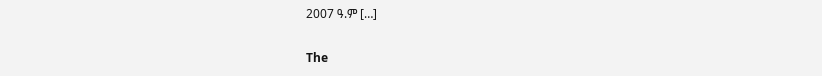2007 ዓ.ም […]

The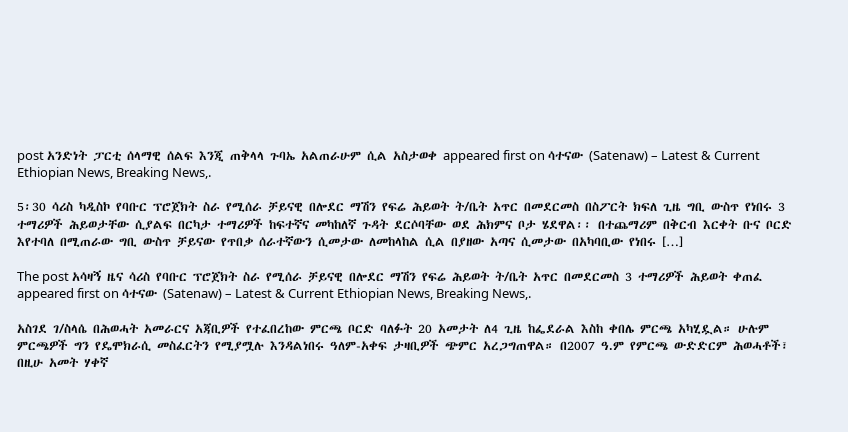post አንድነት ፓርቲ ሰላማዊ ሰልፍ እንጂ ጠቅላላ ጉባኤ አልጠራሁም ሲል አስታወቀ appeared first on ሳተናው (Satenaw) – Latest & Current Ethiopian News, Breaking News,.

5፡30 ሳሪስ ካዲስኮ የባቡር ፕሮጀክት ስራ የሚሰራ ቻይናዊ በሎደር ማሽን የፍሬ ሕይወት ት/ቤት አጥር በመደርመስ በስፖርት ክፍለ ጊዜ ግቢ ውስጥ የነበሩ 3 ተማሪዎች ሕይወታቸው ሲያልፍ በርካታ ተማሪዎች ከፍተኛና መካከለኛ ጉዳት ደርሶባቸው ወደ ሕክምና ቦታ ሄደዋል፡፡ በተጨማሪም በቅርብ እርቀት ቡና ቦርድ እየተባለ በሚጠራው ግቢ ውስጥ ቻይናው የጥበቃ ሰራተኛውን ሲመታው ለመከላከል ሲል በያዘው አጣና ሲመታው በአካባቢው የነበሩ […]

The post አሳዛኝ ዜና ሳሪስ የባቡር ፕሮጀክት ስራ የሚሰራ ቻይናዊ በሎደር ማሽን የፍሬ ሕይወት ት/ቤት አጥር በመደርመስ 3 ተማሪዎች ሕይወት ቀጠፈ appeared first on ሳተናው (Satenaw) – Latest & Current Ethiopian News, Breaking News,.

አስገደ ገ/ስላሴ በሕወሓት አመራርና አጃቢዎች የተፈበረከው ምርጫ ቦርድ ባለፉት 20 አመታት ለ4 ጊዜ ከፌደራል እስከ ቀበሌ ምርጫ አካሂዷል። ሁሉም ምርጫዎች ግን የዴሞክራሲ መስፈርትን የሚያሟሉ እንዳልነበሩ ዓለም-አቀፍ ታዛቢዎች ጭምር አረጋግጠዋል። በ2007 ዓ.ም የምርጫ ውድድርም ሕወሓቶች፣ በዚሁ አመት ሃቀኛ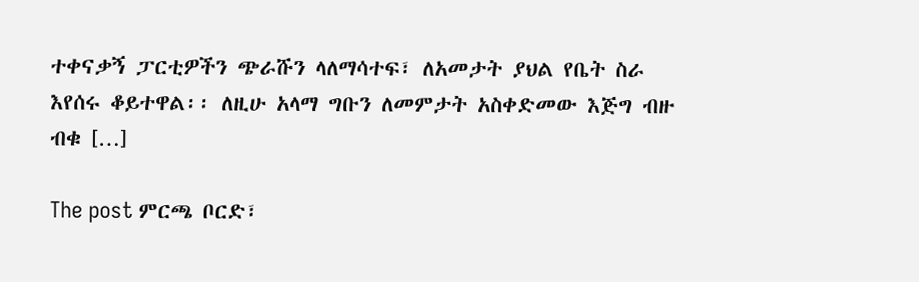ተቀናቃኝ ፓርቲዎችን ጭራሹን ላለማሳተፍ፣ ለአመታት ያህል የቤት ስራ እየሰሩ ቆይተዋል፡፡ ለዚሁ አላማ ግቡን ለመምታት አስቀድመው እጅግ ብዙ ብቁ […]

The post ምርጫ ቦርድ፣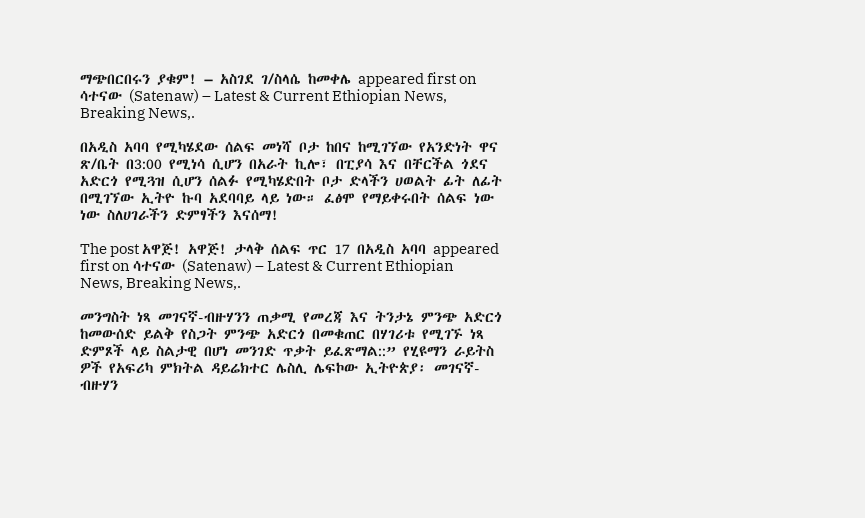ማጭበርበሩን ያቁም! – አስገደ ገ/ስላሴ ከመቀሌ appeared first on ሳተናው (Satenaw) – Latest & Current Ethiopian News, Breaking News,.

በአዲስ አባባ የሚካሄደው ሰልፍ መነሻ ቦታ ከበና ከሚገኘው የአንድነት ዋና ጽ/ቤት በ3:00 የሚነሳ ሲሆን በአራት ኪሎ፣ በፒያሳ እና በቸርችል ጎደና አድርጎ የሚጓዝ ሲሆን ሰልፉ የሚካሄድበት ቦታ ድላችን ሀወልት ፊት ለፊት በሚገኘው ኢትዮ ኩባ አደባባይ ላይ ነው። ፈፅሞ የማይቀሩበት ሰልፍ ነው ነው ስለሀገራችን ድምፃችን እናሰማ!

The post አዋጅ! አዋጅ! ታላቅ ሰልፍ ጥር 17 በአዲስ አባባ appeared first on ሳተናው (Satenaw) – Latest & Current Ethiopian News, Breaking News,.

መንግስት ነጻ መገናኛ-ብዙሃንን ጠቃሚ የመረጃ እና ትንታኔ ምንጭ አድርጎ ከመውሰድ ይልቅ የስጋት ምንጭ አድርጎ በመቁጠር በሃገሪቱ የሚገኙ ነጻ ድምጾች ላይ ስልታዊ በሆነ መንገድ ጥቃት ይፈጽማል::” የሂዩማን ራይትስ ዎች የአፍሪካ ምክትል ዳይሬክተር ሌስሊ ሌፍኮው ኢትዮጵያ፡ መገናኛ-ብዙሃን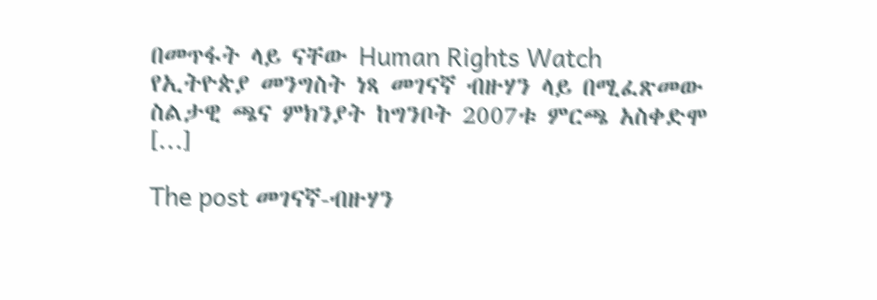በመጥፋት ላይ ናቸው Human Rights Watch የኢትዮጵያ መንግስት ነጻ መገናኛ ብዙሃን ላይ በሚፈጽመው ስልታዊ ጫና ምክንያት ከግንቦት 2007ቱ ምርጫ አስቀድሞ […]

The post መገናኛ-ብዙሃን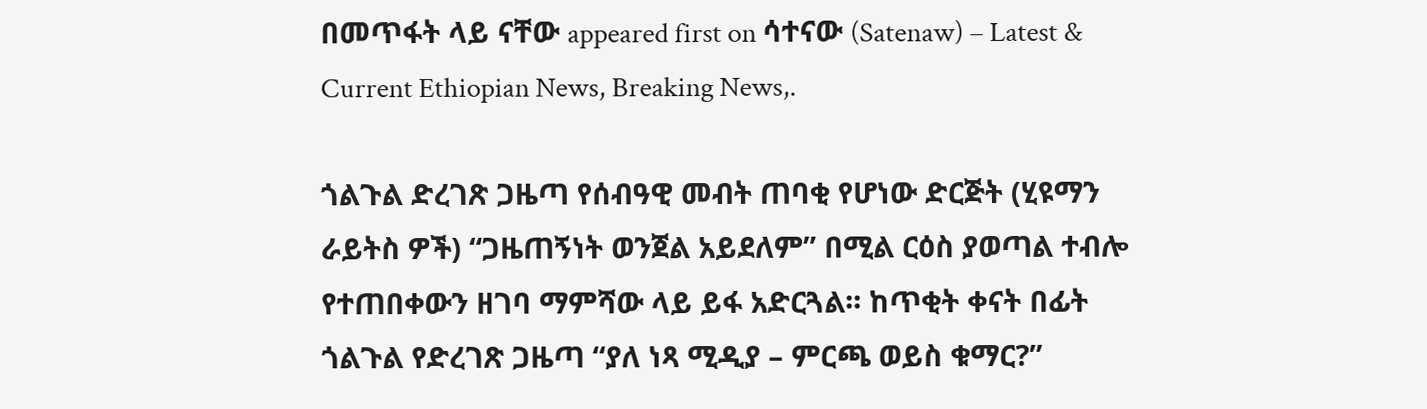በመጥፋት ላይ ናቸው appeared first on ሳተናው (Satenaw) – Latest & Current Ethiopian News, Breaking News,.

ጎልጉል ድረገጽ ጋዜጣ የሰብዓዊ መብት ጠባቂ የሆነው ድርጅት (ሂዩማን ራይትስ ዎች) “ጋዜጠኝነት ወንጀል አይደለም” በሚል ርዕስ ያወጣል ተብሎ የተጠበቀውን ዘገባ ማምሻው ላይ ይፋ አድርጓል፡፡ ከጥቂት ቀናት በፊት ጎልጉል የድረገጽ ጋዜጣ “ያለ ነጻ ሚዲያ – ምርጫ ወይስ ቁማር?”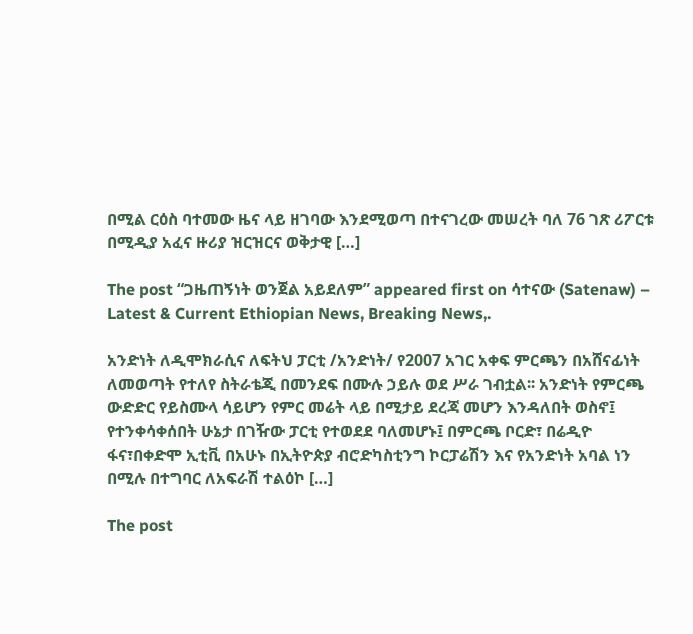በሚል ርዕስ ባተመው ዜና ላይ ዘገባው እንደሚወጣ በተናገረው መሠረት ባለ 76 ገጽ ሪፖርቱ በሚዲያ አፈና ዙሪያ ዝርዝርና ወቅታዊ […]

The post “ጋዜጠኝነት ወንጀል አይደለም” appeared first on ሳተናው (Satenaw) – Latest & Current Ethiopian News, Breaking News,.

አንድነት ለዲሞክራሲና ለፍትህ ፓርቲ /አንድነት/ የ2007 አገር አቀፍ ምርጫን በአሸናፊነት ለመወጣት የተለየ ስትራቴጂ በመንደፍ በሙሉ ኃይሉ ወደ ሥራ ገብቷል፡፡ አንድነት የምርጫ ውድድር የይስሙላ ሳይሆን የምር መሬት ላይ በሚታይ ደረጃ መሆን እንዳለበት ወስኖ፤ የተንቀሳቀሰበት ሁኔታ በገዥው ፓርቲ የተወደደ ባለመሆኑ፤ በምርጫ ቦርድ፣ በሬዲዮ ፋና፣በቀድሞ ኢቲቪ በአሁኑ በኢትዮጵያ ብሮድካስቲንግ ኮርፓሬሽን እና የአንድነት አባል ነን በሚሉ በተግባር ለአፍራሽ ተልዕኮ […]

The post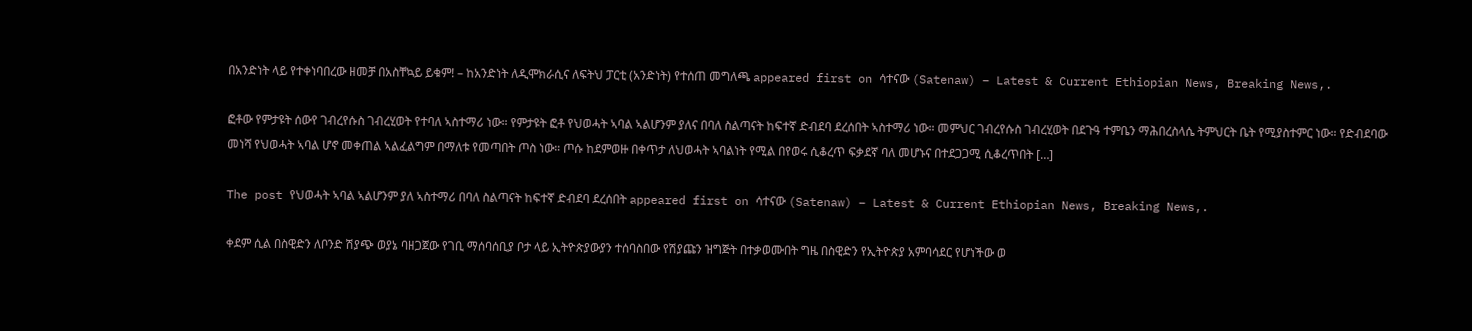በአንድነት ላይ የተቀነባበረው ዘመቻ በአስቸኳይ ይቁም! – ከአንድነት ለዲሞክራሲና ለፍትህ ፓርቲ (አንድነት) የተሰጠ መግለጫ appeared first on ሳተናው (Satenaw) – Latest & Current Ethiopian News, Breaking News,.

ፎቶው የምታዩት ሰውየ ገብረየሱስ ገብረሂወት የተባለ ኣስተማሪ ነው። የምታዩት ፎቶ የህወሓት ኣባል ኣልሆንም ያለና በባለ ስልጣናት ከፍተኛ ድብደባ ደረሰበት ኣስተማሪ ነው። መምህር ገብረየሱስ ገብረሂወት በደጉዓ ተምቤን ማሕበረስላሴ ትምህርት ቤት የሚያስተምር ነው። የድብደባው መነሻ የህወሓት ኣባል ሆኖ መቀጠል ኣልፈልግም በማለቱ የመጣበት ጦስ ነው። ጦሱ ከደምወዙ በቀጥታ ለህወሓት ኣባልነት የሚል በየወሩ ሲቆረጥ ፍቃደኛ ባለ መሆኑና በተደጋጋሚ ሲቆረጥበት […]

The post የህወሓት ኣባል ኣልሆንም ያለ ኣስተማሪ በባለ ስልጣናት ከፍተኛ ድብደባ ደረሰበት appeared first on ሳተናው (Satenaw) – Latest & Current Ethiopian News, Breaking News,.

ቀደም ሲል በስዊድን ለቦንድ ሽያጭ ወያኔ ባዘጋጀው የገቢ ማሰባሰቢያ ቦታ ላይ ኢትዮጵያውያን ተሰባስበው የሽያጩን ዝግጅት በተቃወሙበት ግዜ በስዊድን የኢትዮጵያ አምባሳደር የሆነችው ወ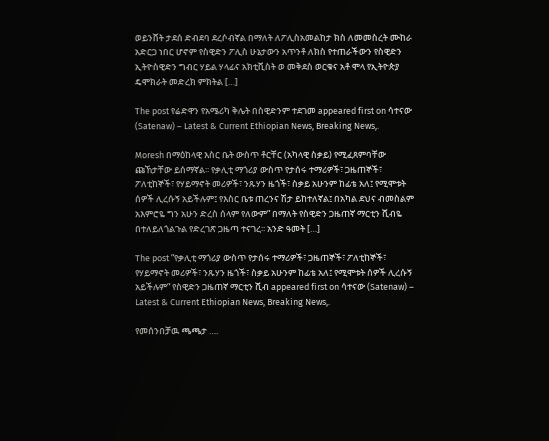ወይንሸት ታደሰ ድብደባ ደረሶብኛል በማለት ለፖሊስአመልከታ ክስ ለመመስረት ሙከራ አድርጋ ነበር ሆኖም የስዊድን ፖሊስ ሁኔታውን አጥንቶ ለክስ የተጠራችውን የስዊድን ኢትዮስዊድን ግብር ሃይል ሃላፊና አክቲቪስት ወ መቅደስ ወርቁና አቶ ሞላ የኢትዮጵያ ዴሞክራት መድረክ ምክትል […]

The post የሬድዋን የአሜሪካ ቅሌት በስዊድንም ተደገመ appeared first on ሳተናው (Satenaw) – Latest & Current Ethiopian News, Breaking News,.

Moresh በማዕከላዊ እስር ቤት ውስጥ ቶርቸር (አካላዊ ስቃይ) የሚፈጸምባቸው ጩኸታቸው ይሰማኛል፡፡ የቃሊቲ ማጎሪያ ውስጥ የታሰሩ ተማሪዎች፣ ጋዜጠኞች፣ ፖለቲከኞች፣ የሃይማኖት መሪዎች፣ ንጹሃን ዜጎች፣ ስቃይ አሁንም ከፊቴ አለ፤ የሚሞቱት ሰዎች ሊረሱኝ አይችሉም፤ የእስር ቤቱ ጠረንና ሽታ ይከተለኛል፤ በአካል ደህና ብመስልም አእምሮዬ ግን አሁን ድረስ ሰላም የለውም” በማለት የስዊድን ጋዜጠኛ ማርቲን ሺብዬ በተለይለጎልጉል የድረገጽ ጋዜጣ ተናገረ፡፡ አንድ ዓመት […]

The post ”የቃሊቲ ማጎሪያ ውስጥ የታሰሩ ተማሪዎች፣ ጋዜጠኞች፣ ፖለቲከኞች፣ የሃይማኖት መሪዎች፣ ንጹሃን ዜጎች፣ ስቃይ አሁንም ከፊቴ አለ፤ የሚሞቱት ሰዎች ሊረሱኝ አይችሉም” የስዊድን ጋዜጠኛ ማርቲን ሺብ appeared first on ሳተናው (Satenaw) – Latest & Current Ethiopian News, Breaking News,.

የመሰንበቻዉ ጫጫታ ….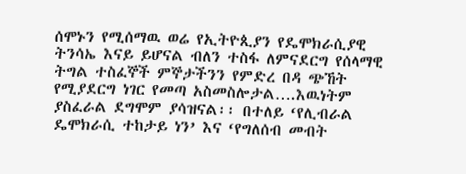ሰሞኑን የሚሰማዉ ወሬ የኢትዮጲያን የዴሞክራሲያዊ ትንሳኤ እናይ ይሆናል ብለን ተስፋ ለምናደርግ የሰላማዊ ትግል ተስፈኞች ምኞታችንን የምድረ በዳ ጭኸት የሚያደርግ ነገር የመጣ አስመስሎታል….እዉነትም ያስፈራል ደግሞም ያሳዝናል፡፡ በተለይ ‘የሊብራል ዴሞክራሲ ተከታይ ነን’ እና ‘የግለሰብ መብት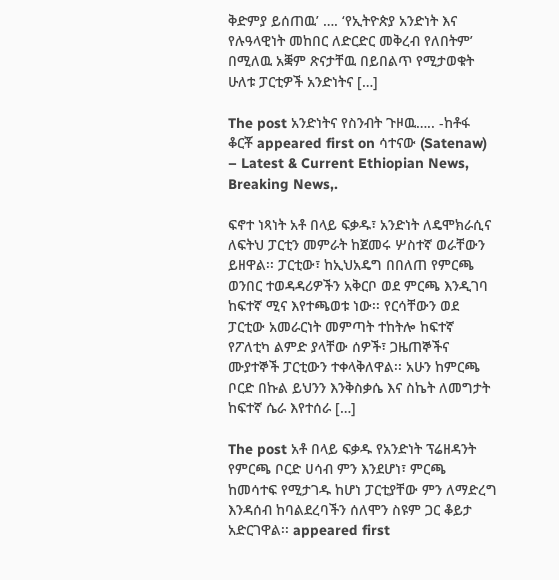ቅድምያ ይሰጠዉ’ …. ‘የኢትዮጵያ አንድነት እና የሉዓላዊነት መከበር ለድርድር መቅረብ የለበትም’ በሚለዉ አቛም ጽናታቸዉ በይበልጥ የሚታወቁት ሁለቱ ፓርቲዎች አንድነትና […]

The post አንድነትና የስንብት ጉዞዉ….. -ከቶፋ ቆርቾ appeared first on ሳተናው (Satenaw) – Latest & Current Ethiopian News, Breaking News,.

ፍኖተ ነጻነት አቶ በላይ ፍቃዱ፣ አንድነት ለዴሞክራሲና ለፍትህ ፓርቲን መምራት ከጀመሩ ሦስተኛ ወራቸውን ይዘዋል፡፡ ፓርቲው፣ ከኢህአዴግ በበለጠ የምርጫ ወንበር ተወዳዳሪዎችን አቅርቦ ወደ ምርጫ እንዲገባ ከፍተኛ ሚና እየተጫወቱ ነው፡፡ የርሳቸውን ወደ ፓርቲው አመራርነት መምጣት ተከትሎ ከፍተኛ የፖለቲካ ልምድ ያላቸው ሰዎች፣ ጋዜጠኞችና ሙያተኞች ፓርቲውን ተቀላቅለዋል፡፡ አሁን ከምርጫ ቦርድ በኩል ይህንን እንቅስቃሴ እና ስኬት ለመግታት ከፍተኛ ሴራ እየተሰራ […]

The post አቶ በላይ ፍቃዱ የአንድነት ፕሬዘዳንት የምርጫ ቦርድ ሀሳብ ምን እንደሆነ፣ ምርጫ ከመሳተፍ የሚታገዱ ከሆነ ፓርቲያቸው ምን ለማድረግ እንዳሰብ ከባልደረባችን ሰለሞን ስዩም ጋር ቆይታ አድርገዋል፡፡ appeared first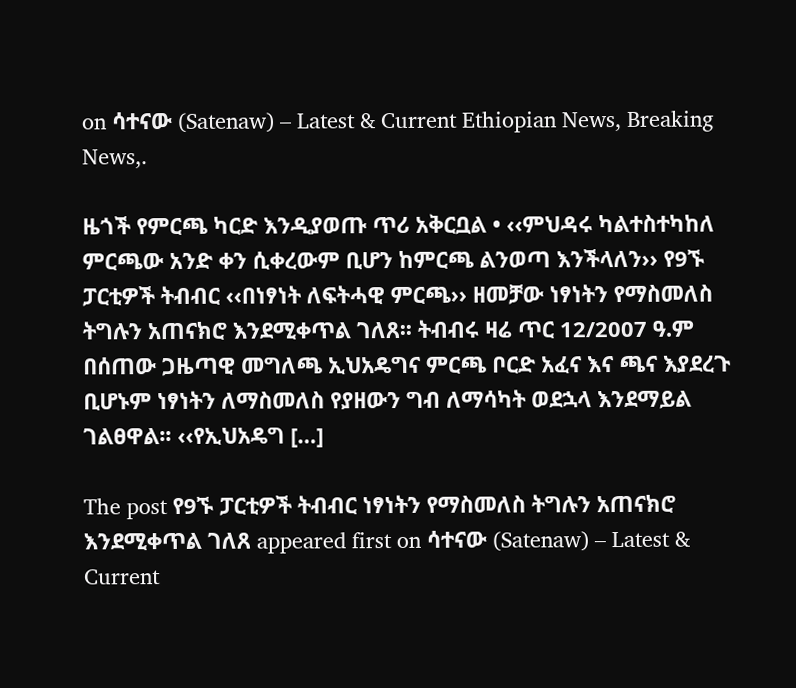on ሳተናው (Satenaw) – Latest & Current Ethiopian News, Breaking News,.

ዜጎች የምርጫ ካርድ እንዲያወጡ ጥሪ አቅርቧል • ‹‹ምህዳሩ ካልተስተካከለ ምርጫው አንድ ቀን ሲቀረውም ቢሆን ከምርጫ ልንወጣ እንችላለን›› የ9ኙ ፓርቲዎች ትብብር ‹‹በነፃነት ለፍትሓዊ ምርጫ›› ዘመቻው ነፃነትን የማስመለስ ትግሉን አጠናክሮ እንደሚቀጥል ገለጸ፡፡ ትብብሩ ዛሬ ጥር 12/2007 ዓ.ም በሰጠው ጋዜጣዊ መግለጫ ኢህአዴግና ምርጫ ቦርድ አፈና እና ጫና እያደረጉ ቢሆኑም ነፃነትን ለማስመለስ የያዘውን ግብ ለማሳካት ወደኋላ እንደማይል ገልፀዋል፡፡ ‹‹የኢህአዴግ […]

The post የ9ኙ ፓርቲዎች ትብብር ነፃነትን የማስመለስ ትግሉን አጠናክሮ እንደሚቀጥል ገለጸ appeared first on ሳተናው (Satenaw) – Latest & Current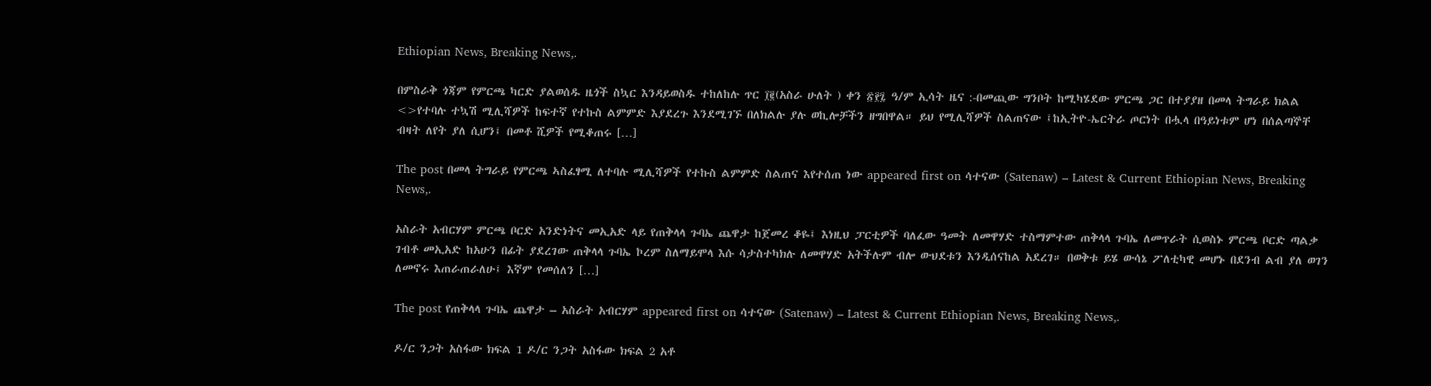Ethiopian News, Breaking News,.

በምስራቅ ጎጃም የምርጫ ካርድ ያልወሰዱ ዜጎች ስኳር እንዳይወስዱ ተከለከሉ ጥር ፲፪(አስራ ሁለት ) ቀን ፳፻፯ ዓ/ም ኢሳት ዜና :-በመጪው ግንቦት ከሚካሄደው ምርጫ ጋር በተያያዘ በመላ ትግራይ ክልል <>የተባሉ ተኳሽ ሚሊሻዎች ከፍተኛ የተኩስ ልምምድ እያደረጉ እንደሚገኙ በለክልሉ ያሉ ወኪሎቻችን ዘግበዋል። ይህ የሚሊሻዎች ስልጠናው ፤ከኢትዮ-ኤርትራ ጦርነት በሗላ በዓይነቱም ሆነ በሰልጣኞቸ ብዛት ለየት ያለ ሲሆን፤ በመቶ ሺዎች የሚቆጠሩ […]

The post በመላ ትግራይ የምርጫ ኣስፈፃሚ ለተባሉ ሚሊሻዎች የተኩስ ልምምድ ስልጠና እየተሰጠ ነው appeared first on ሳተናው (Satenaw) – Latest & Current Ethiopian News, Breaking News,.

አስራት አብርሃም ምርጫ ቦርድ አንድነትና መኢአድ ላይ የጠቅላላ ጉባኤ ጨዋታ ከጀመረ ቆዬ፤ እነዚህ ፓርቲዎች ባለፈው ዓመት ለመዋሃድ ተስማምተው ጠቅላላ ጉባኤ ለመጥራት ሲወስኑ ምርጫ ቦርድ ጣልቃ ገብቶ መኢአድ ከአሁን በፊት ያደረገው ጠቅላላ ጉባኤ ኮረም ስለማይሞላ እሱ ሳታስተካክሉ ለመዋሃድ አትችሉም ብሎ ውህደቱን እንዲሰናከል አደረገ። በወቅቱ ይሄ ውሳኔ ፖለቲካዊ መሆኑ በደንብ ልብ ያለ ወገን ለመኖሩ እጠራጠራለሁ፤ እኛም የመሰለን […]

The post የጠቅላላ ጉባኤ ጨዋታ – አስራት አብርሃም appeared first on ሳተናው (Satenaw) – Latest & Current Ethiopian News, Breaking News,.

ዶ/ር ንጋት አስፋው ክፍል 1 ዶ/ር ንጋት አስፋው ክፍል 2 አቶ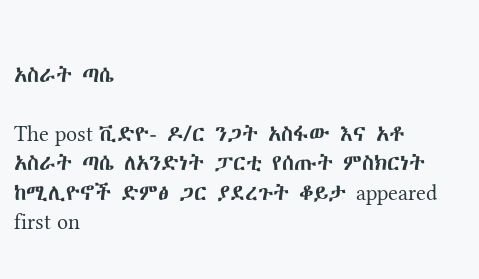አስራት ጣሴ

The post ቪድዮ- ዶ/ር ንጋት አስፋው እና አቶ አስራት ጣሴ ለአንድነት ፓርቲ የሰጡት ምስክርነት ከሚሊዮኖች ድምፅ ጋር ያደረጉት ቆይታ appeared first on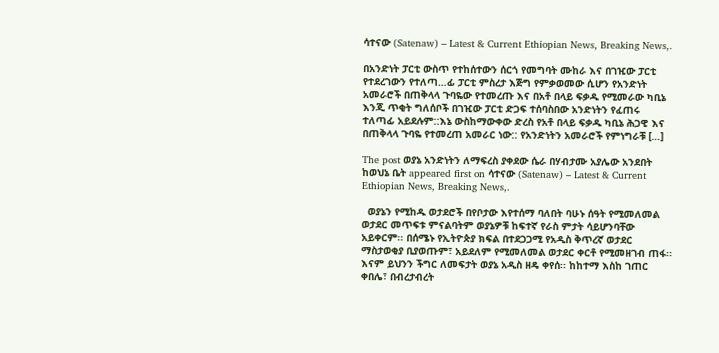ሳተናው (Satenaw) – Latest & Current Ethiopian News, Breaking News,.

በአንድነት ፓርቲ ውስጥ የተከሰተውን ሰርጎ የመግባት ሙከራ እና በገዢው ፓርቲ የተደረገውን የተለጣ…ፊ ፓርቲ ምስረታ እጅግ የምቃወመው ሲሆን የአንድነት አመራሮች በጠቅላላ ጉባዬው የተመረጡ እና በአቶ በላይ ፍቃዱ የሚመራው ካቢኔ እንጂ ጥቂት ግለሰቦች በገዢው ፓርቲ ድጋፍ ተሰባስበው አንድነትን የፈጠሩ ተለጣፊ አይደሉም::እኔ ውስከማውቀው ድረስ የአቶ በላይ ፍቃዱ ካቢኔ ሕጋዊ እና በጠቅላላ ጉባዬ የተመረጠ አመራር ነው:: የአንድነትን አመራሮች የምነግራቹ […]

The post ወያኔ አንድነትን ለማፍረስ ያቀደው ሴራ በሃብታሙ አያሌው አንደበት ከወህኔ ቤት appeared first on ሳተናው (Satenaw) – Latest & Current Ethiopian News, Breaking News,.

  ወያኔን የሚከዱ ወታደሮች በየቦታው እየተሰማ ባለበት ባሁኑ ሰዓት የሚመለመል ወታደር መጥፍቱ ምናልባትም ወያኔዎቹ ከፍተኛ የራስ ምታት ሳይሆንባቸው አይቀርም፡፡ በሰሜኑ የኢትዮጵያ ክፍል በተደጋጋሚ የአዲስ ቅጥረኛ ወታደር ማስታወቂያ ቢያወጡም፣ አይደለም የሚመለመል ወታደር ቀርቶ የሚመዘገብ ጠፋ፡፡ እናም ይህንን ችግር ለመፍታት ወያኔ አዲስ ዘዴ ቀየሰ፡፡ ከከተማ እስከ ገጠር ቀበሌ፣ በብረታብረት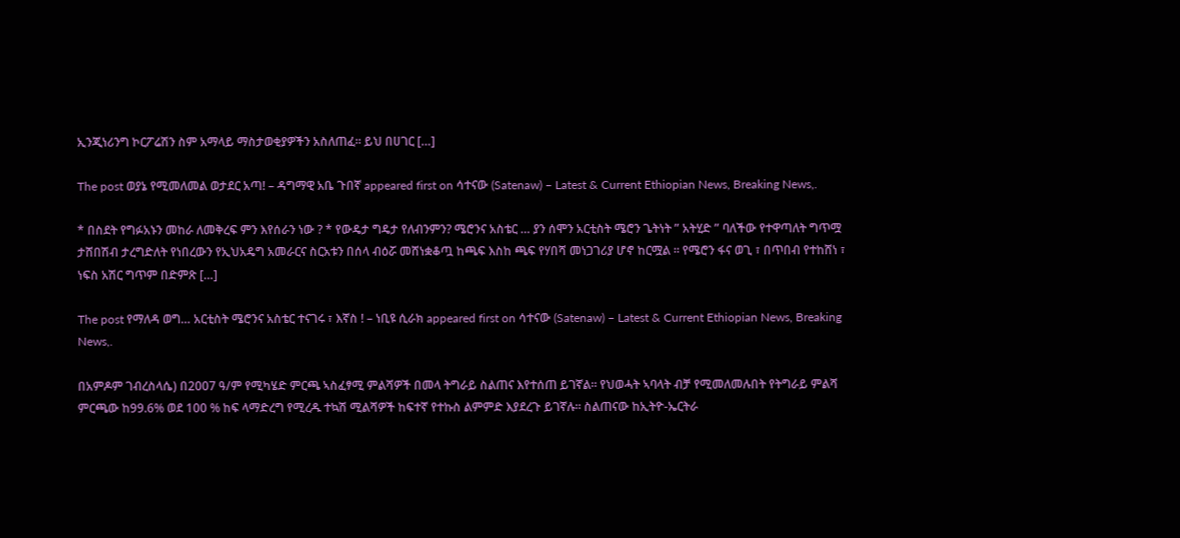ኢንጂነሪንግ ኮርፖሬሽን ስም አማላይ ማስታወቂያዎችን አስለጠፈ፡፡ ይህ በሀገር […]

The post ወያኔ የሚመለመል ወታደር አጣ! – ዳግማዊ አቤ ጉበኛ appeared first on ሳተናው (Satenaw) – Latest & Current Ethiopian News, Breaking News,.

* በስደት የግፉአኑን መከራ ለመቅረፍ ምን እየሰራን ነው ? * የውዴታ ግዴታ የለብንምን? ሜሮንና አስቴር … ያን ሰሞን አርቲስት ሜሮን ጌትነት ” አትሂድ ” ባለችው የተዋጣለት ግጥሟ ታሸበሽብ ታረግድለት የነበረውን የኢህአዴግ አመራርና ስርአቱን በሰላ ብዕሯ መሸነቋቆጧ ከጫፍ እስከ ጫፍ የሃበሻ መነጋገሪያ ሆኖ ከርሟል ። የሜሮን ፋና ወጊ ፣ በጥበብ የተከሸነ ፣ ነፍስ አሽር ግጥም በድምጽ […]

The post የማለዳ ወግ… አርቲስት ሜሮንና አስቴር ተናገሩ ፣ እኛስ ! – ነቢዩ ሲራክ appeared first on ሳተናው (Satenaw) – Latest & Current Ethiopian News, Breaking News,.

በአምዶም ገብረስላሴ) በ2007 ዓ/ም የሚካሄድ ምርጫ ኣስፈፃሚ ምልሻዎች በመላ ትግራይ ስልጠና እየተሰጠ ይገኛል። የህወሓት ኣባላት ብቻ የሚመለመሉበት የትግራይ ምልሻ ምርጫው ከ99.6% ወደ 100 % ከፍ ላማድረግ የሚረዱ ተኳሽ ሚልሻዎች ከፍተኛ የተኩስ ልምምድ እያደረጉ ይገኛሉ። ስልጠናው ከኢትዮ-ኤርትራ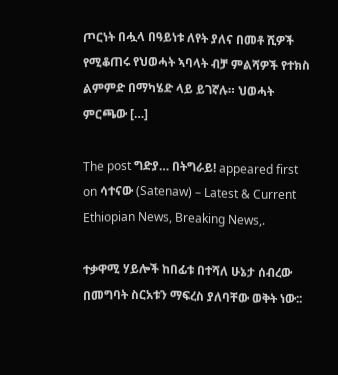ጦርነት በሗላ በዓይነቱ ለየት ያለና በመቶ ሺዎች የሚቆጠሩ የህወሓት ኣባላት ብቻ ምልሻዎች የተክስ ልምምድ በማካሄድ ላይ ይገኛሉ። ህወሓት ምርጫው […]

The post ግድያ… በትግራይ! appeared first on ሳተናው (Satenaw) – Latest & Current Ethiopian News, Breaking News,.

ተቃዋሚ ሃይሎች ከበፊቱ በተሻለ ሁኔታ ሰብረው በመግባት ስርአቱን ማፍረስ ያለባቸው ወቅት ነው::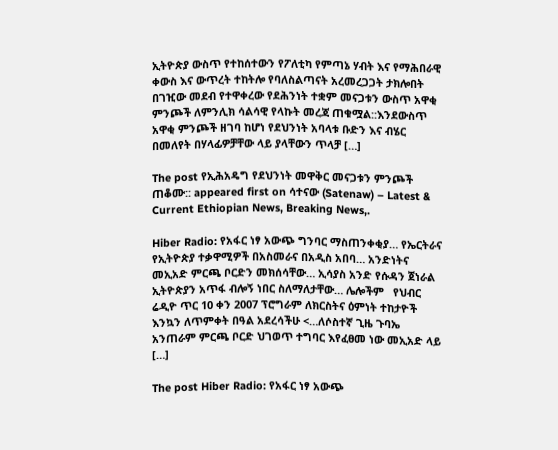ኢትዮጵያ ውስጥ የተከሰተውን የፖለቲካ የምጣኔ ሃብት እና የማሕበራዊ ቀውስ እና ውጥረት ተከትሎ የባለስልጣናት አረመረጋጋት ታክሎበት በገዢው መደብ የተዋቀረው የደሕንነት ተቋም መናጋቱን ውስጥ አዋቂ ምንጮች ለምንሊክ ሳልሳዊ የላኩት መረጃ ጠቁሟል::እንደውስጥ አዋቂ ምንጮች ዘገባ ከሆነ የደህንነት አባላቱ ቡድን እና ብሄር በመለየት በሃላፊዎቻቸው ላይ ያላቸውን ጥላቻ […]

The post የኢሕአዴግ የደህንነት መዋቅር መናጋቱን ምንጮች ጠቆሙ:: appeared first on ሳተናው (Satenaw) – Latest & Current Ethiopian News, Breaking News,.

Hiber Radio: የአፋር ነፃ አውጭ ግንባር ማስጠንቀቂያ… የኤርትራና የኢትዮጵያ ተቃዋሚዎች በአስመራና በአዲስ አበባ… አንድነትና መኢአድ ምርጫ ቦርድን መክሰሳቸው… ኢሳያስ አንድ የሱዳን ጀነራል ኢትዮጵያን አጥፋ ብሎኝ ነበር ስለማለታቸው… ሌሎችም   የህብር ሬዲዮ ጥር 10 ቀን 2007 ፕሮግራም ለክርስትና ዕምነት ተከታዮች እንኳን ለጥምቀት በዓል አደረሳችሁ <…ለሶስተኛ ጊዜ ጉባኤ አንጠራም ምርጫ ቦርድ ህገወጥ ተግባር እየፈፀመ ነው መኢአድ ላይ […]

The post Hiber Radio: የአፋር ነፃ አውጭ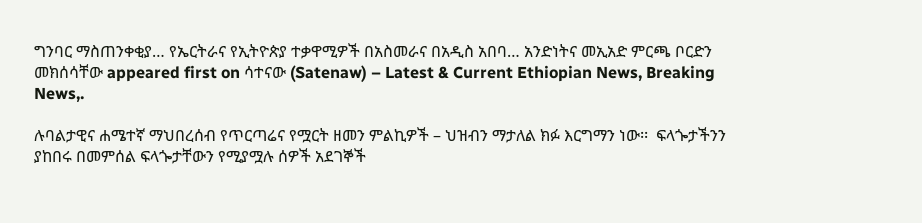ግንባር ማስጠንቀቂያ… የኤርትራና የኢትዮጵያ ተቃዋሚዎች በአስመራና በአዲስ አበባ… አንድነትና መኢአድ ምርጫ ቦርድን መክሰሳቸው appeared first on ሳተናው (Satenaw) – Latest & Current Ethiopian News, Breaking News,.

ሉባልታዊና ሐሜተኛ ማህበረሰብ የጥርጣሬና የሟርት ዘመን ምልኪዎች – ህዝብን ማታለል ክፉ እርግማን ነው፡፡  ፍላጐታችንን ያከበሩ በመምሰል ፍላጐታቸውን የሚያሟሉ ሰዎች አደገኞች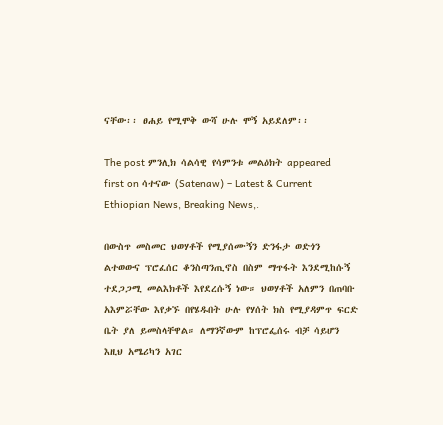ናቸው፡፡ ፀሐይ የሚሞቅ ውሻ ሁሉ ሞኝ አይደለም፡፡

The post ምንሊክ ሳልሳዊ የሳምንቱ መልዕክት appeared first on ሳተናው (Satenaw) – Latest & Current Ethiopian News, Breaking News,.

በውስጥ መስመር ህወሃቶች የሚያሰሙኝን ድንፋታ ወድጎን ልተወውና ፕሮፈሰር ቆንስጣንጢኖስ በስም ማጥፋት እንደሚከሱኝ ተደጋጋሚ መልእክቶች እየደረሱኝ ነው። ህወሃቶች አለምን በጠባቡ አእምሯቸው እየቃኙ በየሄዱበት ሁሉ የሃሰት ክስ የሚያዳምጥ ፍርድ ቤት ያለ ይመስላቸዋል። ለማንኛውም ከፕሮፌሰሩ ብቻ ሳይሆን እዚህ አሜሪካን አገር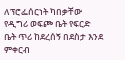ለፕሮፌሰርነት ካበቃቸው የዲግሪ ወፍጮ ቤት የፍርድ ቤት ጥሪ ከደረሰኝ በደስታ እንደ ምቀርብ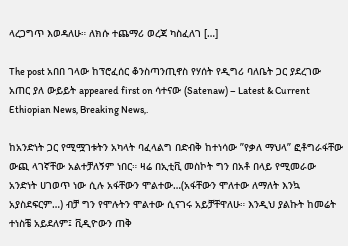ላረጋግጥ እወዳለሁ። ለክሱ ተጨማሪ ወረጃ ካስፈለገ […]

The post አበበ ገላው ከፕሮፈሰር ቆንስጣንጢኖስ የሃሰት የዲግሪ ባለቤት ጋር ያደረገው አጠር ያለ ውይይት appeared first on ሳተናው (Satenaw) – Latest & Current Ethiopian News, Breaking News,.

ከአንድነት ጋር የሚሟገቱትን አካላት ባፈላልግ በድብቅ ከተነሳው ”የቃለ ማህላ” ፎቶግራፋቸው ውጪ ላገኛቸው አልተቻለኝም ነበር። ዛሬ በኢቲቪ መስኮት ግን በአቶ በላይ የሚመራው አንድነት ሀገወጥ ነው ሲሉ አፋቸውን ሞልተው…(አፋቸውን ሞለተው ለማለት እንኳ አያስደፍርም…) ብቻ ግን የሞሉትን ሞልተው ሲናገሩ አይቻቸዋለሁ። እንዲህ ያልኩት ከመሬት ተነስቼ አይደለም፤ ቪዲዮውን ጠቅ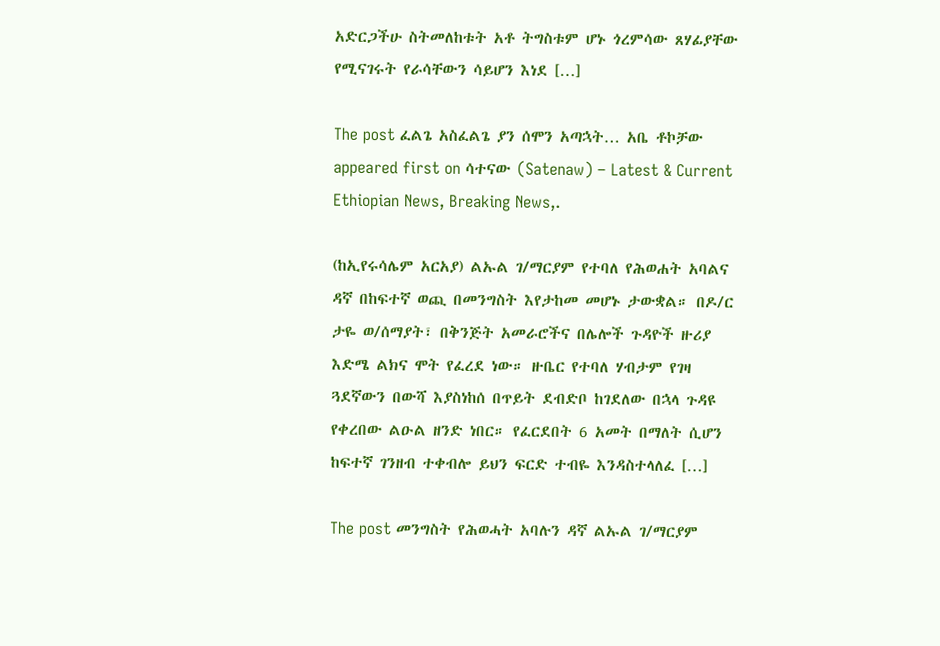አድርጋችሁ ስትመለከቱት አቶ ትግስቱም ሆኑ ጎረምሳው ጸሃፊያቸው የሚናገሩት የራሳቸውን ሳይሆን እነደ […]

The post ፈልጌ አስፈልጌ ያን ሰሞን አጣኋት… አቤ ቶኮቻው appeared first on ሳተናው (Satenaw) – Latest & Current Ethiopian News, Breaking News,.

(ከኢየሩሳሌም አርአያ) ልኡል ገ/ማርያም የተባለ የሕወሐት አባልና ዳኛ በከፍተኛ ወጪ በመንግስት እየታከመ መሆኑ ታውቋል። በዶ/ር ታዬ ወ/ሰማያት፣ በቅንጅት አመራሮችና በሌሎች ጉዳዮች ዙሪያ እድሜ ልክና ሞት የፈረደ ነው። ዙቤር የተባለ ሃብታም የገዛ ጓደኛውን በውሻ እያስነከሰ በጥይት ደብድቦ ከገደለው በኋላ ጉዳዩ የቀረበው ልዑል ዘንድ ነበር። የፈርደበት 6 አመት በማለት ሲሆን ከፍተኛ ገንዘብ ተቀብሎ ይህን ፍርድ ተብዬ እንዳስተላለፈ […]

The post መንግስት የሕወሓት አባሉን ዳኛ ልኡል ገ/ማርያም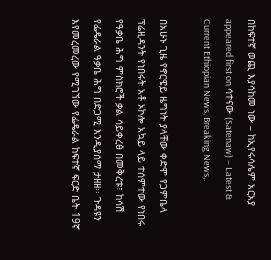በከፍተኛ ወጪ እያሳከመ ነው – ከኢየሩሳሌም አርአያ appeared first on ሳተናው (Satenaw) – Latest & Current Ethiopian News, Breaking News,.

በአሁኑ ጊዜ የኖርዌይ ዜግነት ያላቸው ቀድሞ የጋምቤላ ፕሬዚዳንት የነበሩት አቶ ኦኮሎ አኳይ ላይ ተሰምተው የነበሩ የዓቃቤ ሕግ ምስክሮች ቃል ሳይቀረፅ በመቅረቱ፣ ከሳሽ የፌዴራል ዓቃቤ ሕግ በድጋሚ እንዲያሰማ ታዘዘ፡፡ ጉዳዩን እየመረመረው የሚገኘው የፌዴራል ከፍተኛ ፍርድ ቤት 19ኛ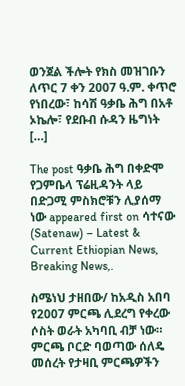ወንጀል ችሎት የክስ መዝገቡን ለጥር 7 ቀን 2007 ዓ.ም. ቀጥሮ የነበረው፣ ከሳሽ ዓቃቤ ሕግ በአቶ ኦኬሎ፣ የደቡብ ሱዳን ዜግነት […]

The post ዓቃቤ ሕግ በቀድሞ የጋምቤላ ፕሬዚዳንት ላይ በድጋሚ ምስክሮቹን ሊያሰማ ነው appeared first on ሳተናው (Satenaw) – Latest & Current Ethiopian News, Breaking News,.

ስሜነህ ታዘበው/ ከአዲስ አበባ የ2007 ምርጫ ሊደረግ የቀረው ሶስት ወራት አካባቢ ብቻ ነው። ምርጫ ቦርድ ባወጣው ሰለዴ መሰረት የታዛቢ ምርጫዎችን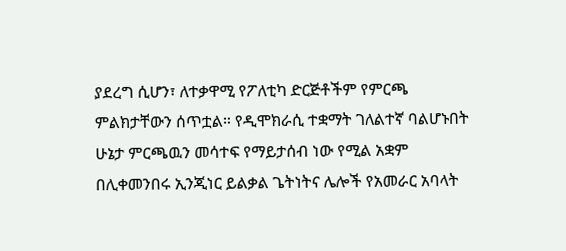ያደረግ ሲሆን፣ ለተቃዋሚ የፖለቲካ ድርጅቶችም የምርጫ ምልክታቸውን ሰጥቷል። የዲሞክራሲ ተቋማት ገለልተኛ ባልሆኑበት ሁኔታ ምርጫዉን መሳተፍ የማይታሰብ ነው የሚል አቋም በሊቀመንበሩ ኢንጂነር ይልቃል ጌትነትና ሌሎች የአመራር አባላት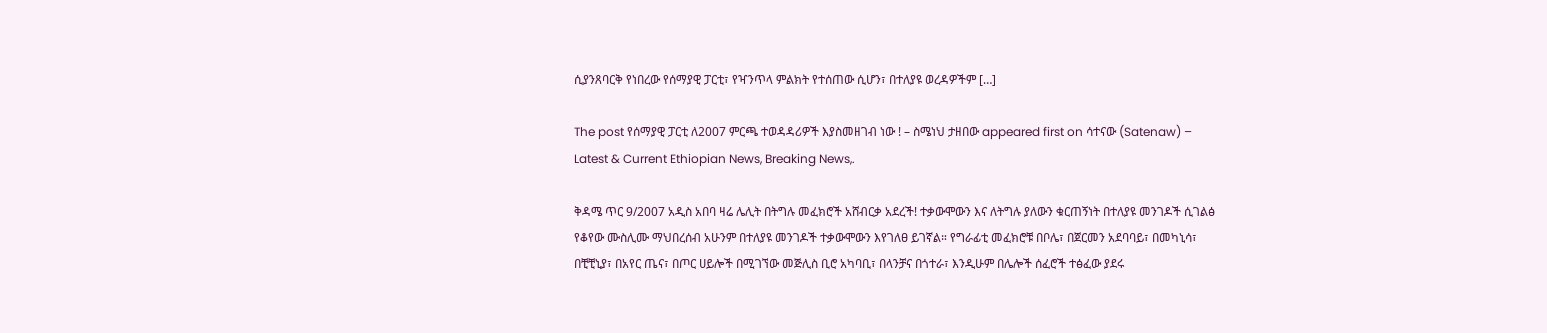ሲያንጸባርቅ የነበረው የሰማያዊ ፓርቲ፣ የዣንጥላ ምልክት የተሰጠው ሲሆን፣ በተለያዩ ወረዳዎችም […]

The post የሰማያዊ ፓርቲ ለ2007 ምርጫ ተወዳዳሪዎች እያስመዘገብ ነው ! – ስሜነህ ታዘበው appeared first on ሳተናው (Satenaw) – Latest & Current Ethiopian News, Breaking News,.

ቅዳሜ ጥር 9/2007 አዲስ አበባ ዛሬ ሌሊት በትግሉ መፈክሮች አሸብርቃ አደረች! ተቃውሞውን እና ለትግሉ ያለውን ቁርጠኝነት በተለያዩ መንገዶች ሲገልፅ የቆየው ሙስሊሙ ማህበረሰብ አሁንም በተለያዩ መንገዶች ተቃውሞውን እየገለፀ ይገኛል። የግራፊቲ መፈክሮቹ በቦሌ፣ በጀርመን አደባባይ፣ በመካኒሳ፣ በቺቺኒያ፣ በአየር ጤና፣ በጦር ሀይሎች በሚገኘው መጅሊስ ቢሮ አካባቢ፣ በላንቻና በጎተራ፣ እንዲሁም በሌሎች ሰፈሮች ተፅፈው ያደሩ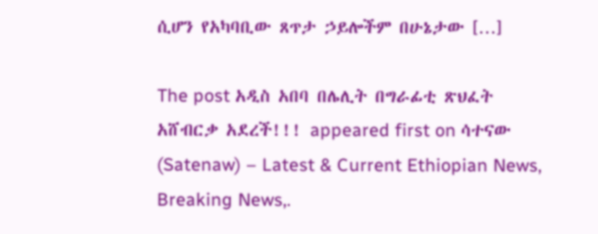ሲሆን የአካባቢው ጸጥታ ኃይሎችም በሁኔታው […]

The post አዲስ አበባ በሌሊት በግራፊቲ ጽህፈት አሸብርቃ አደረች!!! appeared first on ሳተናው (Satenaw) – Latest & Current Ethiopian News, Breaking News,.